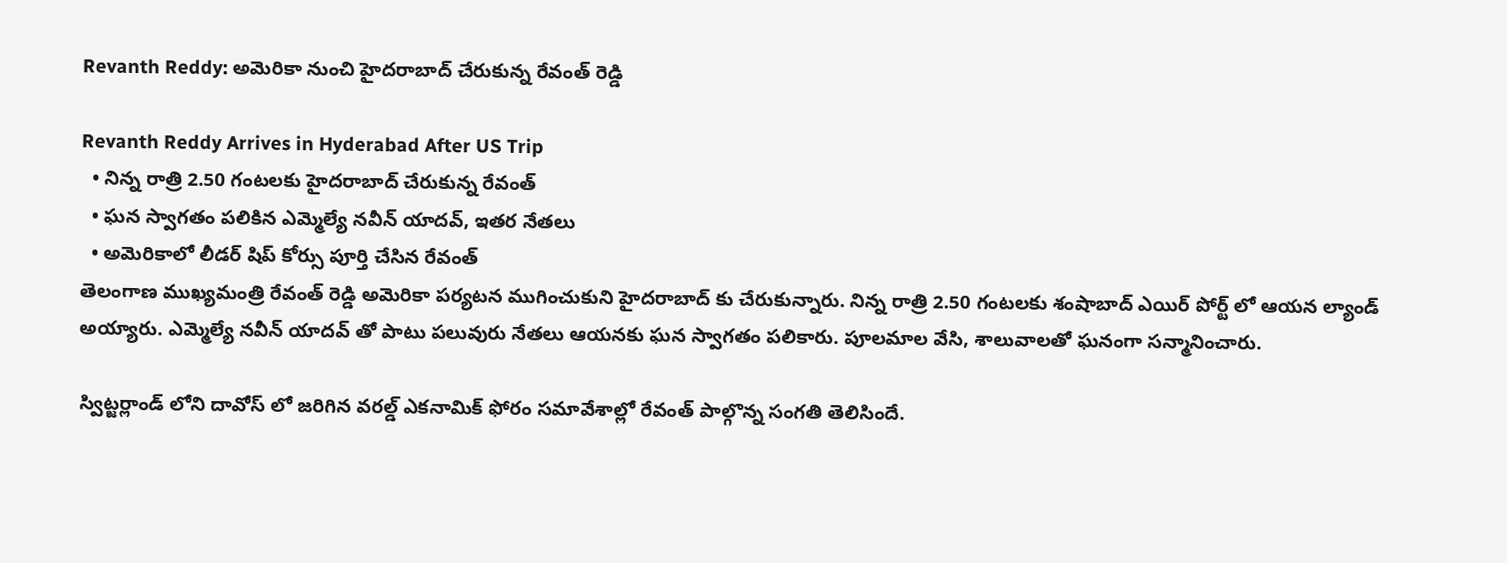Revanth Reddy: అమెరికా నుంచి హైదరాబాద్ చేరుకున్న రేవంత్ రెడ్డి

Revanth Reddy Arrives in Hyderabad After US Trip
  • నిన్న రాత్రి 2.50 గంటలకు హైదరాబాద్ చేరుకున్న రేవంత్
  • ఘన స్వాగతం పలికిన ఎమ్మెల్యే నవీన్ యాదవ్, ఇతర నేతలు
  • అమెరికాలో లీడర్ షిప్ కోర్సు పూర్తి చేసిన రేవంత్
తెలంగాణ ముఖ్యమంత్రి రేవంత్ రెడ్డి అమెరికా పర్యటన ముగించుకుని హైదరాబాద్ కు చేరుకున్నారు. నిన్న రాత్రి 2.50 గంటలకు శంషాబాద్ ఎయిర్ పోర్ట్ లో ఆయన ల్యాండ్ అయ్యారు. ఎమ్మెల్యే నవీన్ యాదవ్ తో పాటు పలువురు నేతలు ఆయనకు ఘన స్వాగతం పలికారు. పూలమాల వేసి, శాలువాలతో ఘనంగా సన్మానించారు.

స్విట్జర్లాండ్ లోని దావోస్ లో జరిగిన వరల్డ్ ఎకనామిక్ ఫోరం సమావేశాల్లో రేవంత్ పాల్గొన్న సంగతి తెలిసిందే.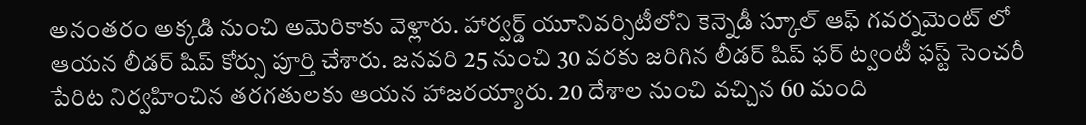అనంతరం అక్కడి నుంచి అమెరికాకు వెళ్లారు. హార్వర్డ్ యూనివర్సిటీలోని కెన్నెడీ స్కూల్ ఆఫ్ గవర్నమెంట్ లో ఆయన లీడర్ షిప్ కోర్సు పూర్తి చేశారు. జనవరి 25 నుంచి 30 వరకు జరిగిన లీడర్ షిప్ ఫర్ ట్వంటీ ఫస్ట్ సెంచరీ పేరిట నిర్వహించిన తరగతులకు ఆయన హాజరయ్యారు. 20 దేశాల నుంచి వచ్చిన 60 మంది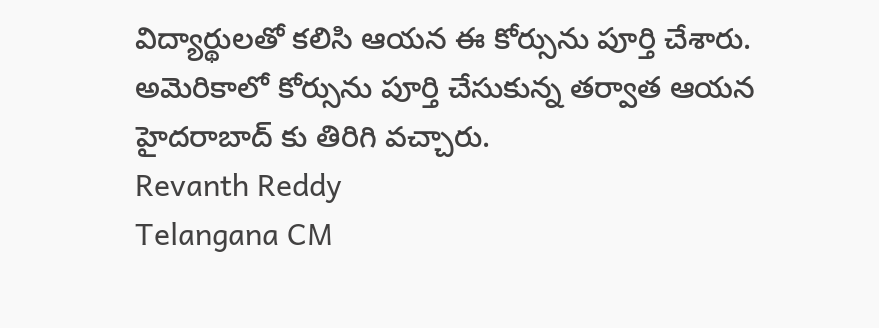విద్యార్థులతో కలిసి ఆయన ఈ కోర్సును పూర్తి చేశారు. అమెరికాలో కోర్సును పూర్తి చేసుకున్న తర్వాత ఆయన హైదరాబాద్ కు తిరిగి వచ్చారు.
Revanth Reddy
Telangana CM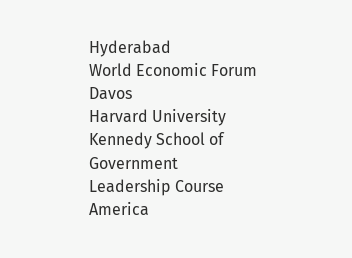Hyderabad
World Economic Forum
Davos
Harvard University
Kennedy School of Government
Leadership Course
America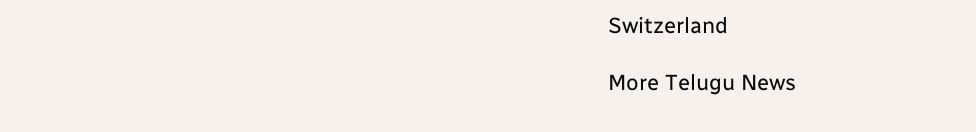Switzerland

More Telugu News